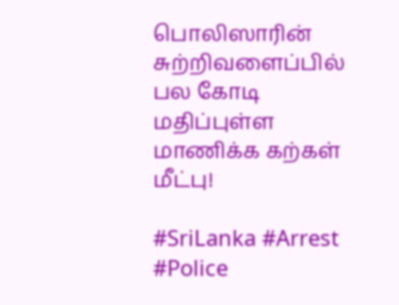பொலிஸாரின் சுற்றிவளைப்பில் பல கோடி மதிப்புள்ள மாணிக்க கற்கள் மீட்பு!

#SriLanka #Arrest #Police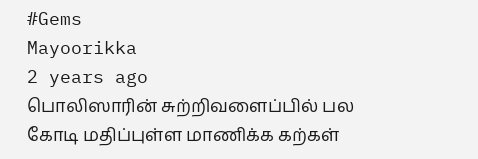#Gems
Mayoorikka
2 years ago
பொலிஸாரின் சுற்றிவளைப்பில் பல கோடி மதிப்புள்ள மாணிக்க கற்கள்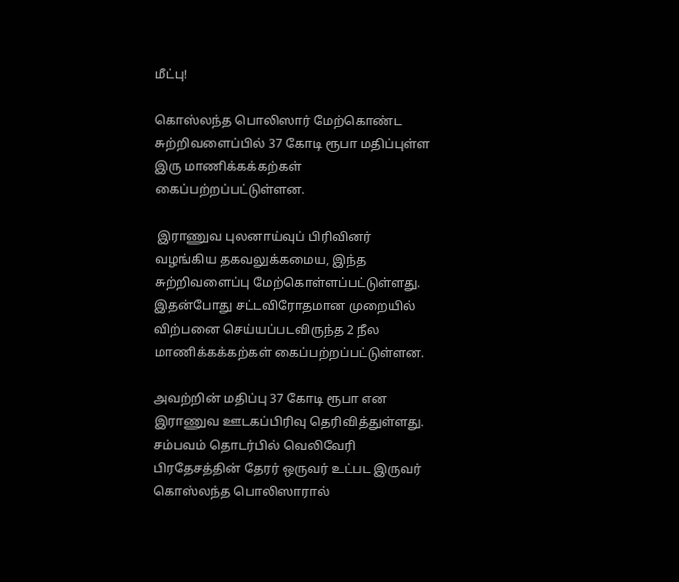மீட்பு!

கொஸ்லந்த பொலிஸார் மேற்கொண்ட சுற்றிவளைப்பில் 37 கோடி ரூபா மதிப்புள்ள இரு மாணிக்கக்கற்கள் கைப்பற்றப்பட்டுள்ளன.

 இராணுவ புலனாய்வுப் பிரிவினர் வழங்கிய தகவலுக்கமைய, இந்த சுற்றிவளைப்பு மேற்கொள்ளப்பட்டுள்ளது. இதன்போது சட்டவிரோதமான முறையில் விற்பனை செய்யப்படவிருந்த 2 நீல மாணிக்கக்கற்கள் கைப்பற்றப்பட்டுள்ளன.

அவற்றின் மதிப்பு 37 கோடி ரூபா என இராணுவ ஊடகப்பிரிவு தெரிவித்துள்ளது. சம்பவம் தொடர்பில் வெலிவேரி பிரதேசத்தின் தேரர் ஒருவர் உட்பட இருவர் கொஸ்லந்த பொலிஸாரால்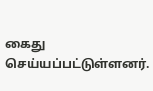கைது செய்யப்பட்டுள்ளனர்.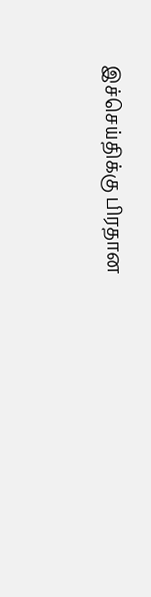இச்செய்திக்கு பிரதான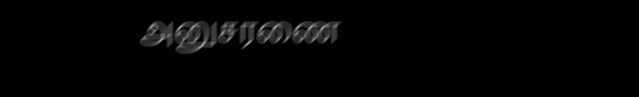அனுசரணை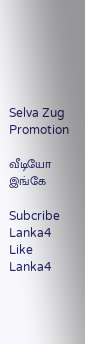Selva Zug Promotion

வீடியோ இங்கே

Subcribe Lanka4
Like Lanka4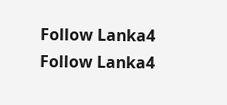Follow Lanka4
Follow Lanka4